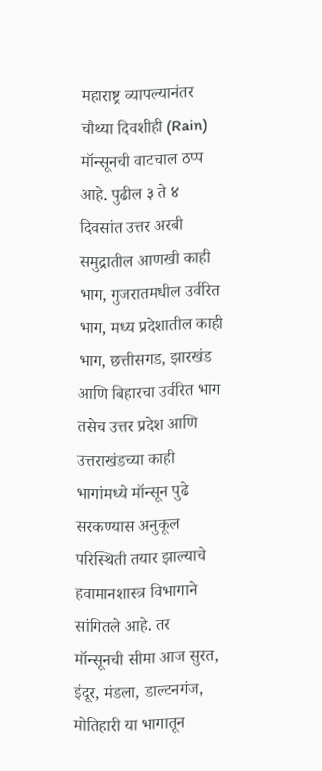महाराष्ट्र व्यापल्यानंतर चौथ्या दिवशीही (Rain) मॉन्सूनची वाटचाल ठप्प आहे. पुढील ३ ते ४ दिवसांत उत्तर अरबी समुद्रातील आणखी काही भाग, गुजरातमधील उर्वरित भाग, मध्य प्रदेशातील काही भाग, छत्तीसगड, झारखंड आणि बिहारचा उर्वरित भाग तसेच उत्तर प्रदेश आणि उत्तराखंडच्या काही भागांमध्ये मॉन्सून पुढे सरकण्यास अनुकूल परिस्थिती तयार झाल्याचे हवामानशास्त्र विभागाने सांगितले आहे. तर मॉन्सूनची सीमा आज सुरत, इंदूर, मंडला, डाल्टनगंज, मोतिहारी या भागातून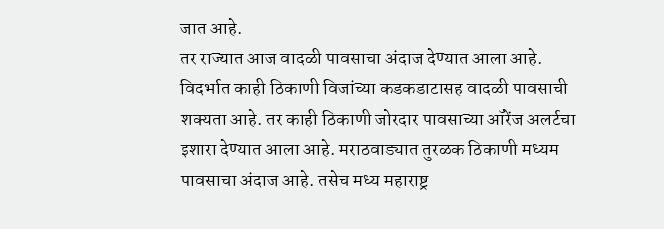जात आहे.
तर राज्यात आज वादळी पावसाचा अंदाज देण्यात आला आहे. विदर्भात काही ठिकाणी विजांच्या कडकडाटासह वादळी पावसाची शक्यता आहे. तर काही ठिकाणी जोरदार पावसाच्या ऑरेंज अलर्टचा इशारा देण्यात आला आहे. मराठवाड्यात तुरळक ठिकाणी मध्यम पावसाचा अंदाज आहे. तसेच मध्य महाराष्ट्र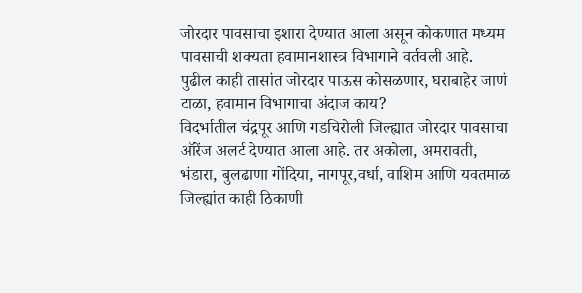जोरदार पावसाचा इशारा देण्यात आला असून कोकणात मध्यम पावसाची शक्यता हवामानशास्त्र विभागाने वर्तवली आहे.
पुढील काही तासांत जोरदार पाऊस कोसळणार, घराबाहेर जाणं टाळा, हवामान विभागाचा अंदाज काय?
विदर्भातील चंद्रपूर आणि गडचिरोली जिल्ह्यात जोरदार पावसाचा ऑरेंज अलर्ट देण्यात आला आहे. तर अकोला, अमरावती, भंडारा, बुलढाणा गोंदिया, नागपूर,वर्धा, वाशिम आणि यवतमाळ जिल्ह्यांत काही ठिकाणी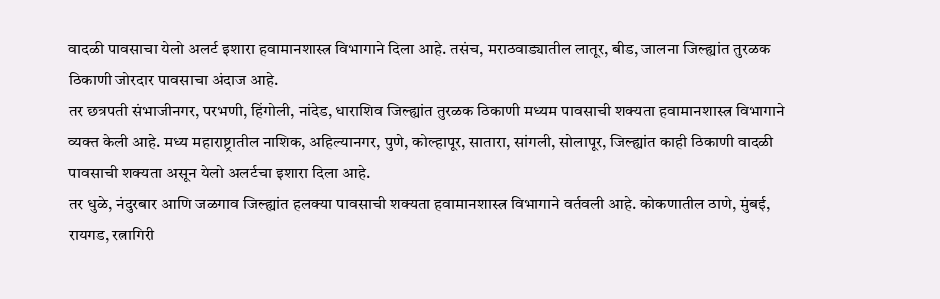वादळी पावसाचा येलो अलर्ट इशारा हवामानशास्त्र विभागाने दिला आहे. तसंच, मराठवाड्यातील लातूर, बीड, जालना जिल्ह्यांत तुरळक ठिकाणी जोरदार पावसाचा अंदाज आहे.
तर छत्रपती संभाजीनगर, परभणी, हिंगोली, नांदेड, धाराशिव जिल्ह्यांत तुरळक ठिकाणी मध्यम पावसाची शक्यता हवामानशास्त्र विभागाने व्यक्त केली आहे. मध्य महाराष्ट्रातील नाशिक, अहिल्यानगर, पुणे, कोल्हापूर, सातारा, सांगली, सोलापूर, जिल्ह्यांत काही ठिकाणी वादळी पावसाची शक्यता असून येलो अलर्टचा इशारा दिला आहे.
तर धुळे, नंदुरबार आणि जळगाव जिल्ह्यांत हलक्या पावसाची शक्यता हवामानशास्त्र विभागाने वर्तवली आहे. कोकणातील ठाणे, मुंबई, रायगड, रत्नागिरी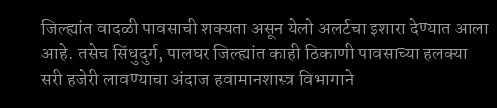जिल्ह्यांत वादळी पावसाची शक्यता असून येलो अलर्टचा इशारा देण्यात आला आहे. तसेच सिंधुदुर्ग, पालघर जिल्ह्यांत काही ठिकाणी पावसाच्या हलक्या सरी हजेरी लावण्याचा अंदाज हवामानशास्त्र विभागाने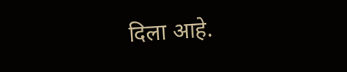दिला आहे.